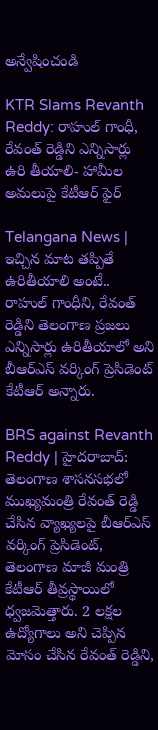అన్వేషించండి

KTR Slams Revanth Reddy: రాహుల్ గాంధీ, రేవంత్ రెడ్డిని ఎన్నిసార్లు ఉరి తీయాలి- హామీల అమలుపై కేటీఆర్ ఫైర్

Telangana News | ఇచ్చిన మాట తప్పితే ఉరితీయాలి అంటే.. రాహుల్ గాంధీని, రేవంత్ రెడ్డిని తెలంగాణ ప్రజలు ఎన్నిసార్లు ఉరితీయాలో అని బీఆర్ఎస్ వర్కింగ్ ప్రెసిడెంట్ కేటీఆర్ అన్నారు.

BRS against Revanth Reddy | హైదరాబాద్: తెలంగాణ శాసనసభలో ముఖ్యమంత్రి రేవంత్ రెడ్డి చేసిన వ్యాఖ్యలపై బీఆర్ఎస్ వర్కింగ్ ప్రెసిడెంట్, తెలంగాణ మాజీ మంత్రి కేటీఆర్ తీవ్రస్థాయిలో ధ్వజమెత్తారు. 2 లక్షల ఉద్యోగాలు అని చెప్పిన మోసం చేసిన రేవంత్ రెడ్డిని,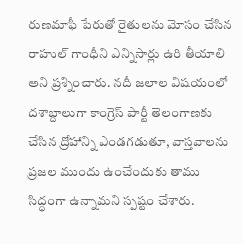రుణమాఫీ పేరుతో రైతులను మోసం చేసిన రాహుల్ గాంధీని ఎన్నిసార్లు ఉరి తీయాలి అని ప్రశ్నించారు. నదీ జలాల విషయంలో దశాబ్దాలుగా కాంగ్రెస్ పార్టీ తెలంగాణకు చేసిన ద్రోహాన్ని ఎండగడుతూ, వాస్తవాలను ప్రజల ముందు ఉంచేందుకు తాము సిద్ధంగా ఉన్నామని స్పష్టం చేశారు.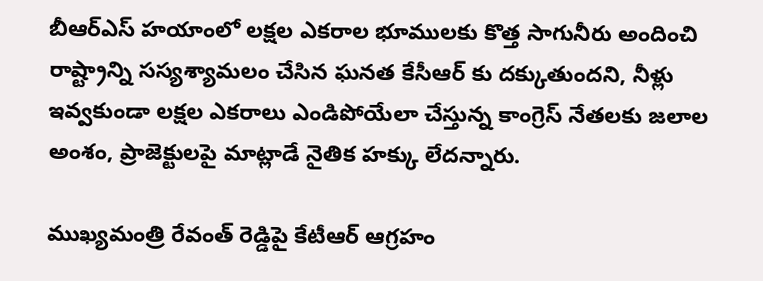బీఆర్ఎస్ హయాంలో లక్షల ఎకరాల భూములకు కొత్త సాగునీరు అందించి రాష్ట్రాన్ని సస్యశ్యామలం చేసిన ఘనత కేసీఆర్ కు దక్కుతుందని, నీళ్లు ఇవ్వకుండా లక్షల ఎకరాలు ఎండిపోయేలా చేస్తున్న కాంగ్రెస్ నేతలకు జలాల అంశం, ప్రాజెక్టులపై మాట్లాడే నైతిక హక్కు లేదన్నారు.

ముఖ్యమంత్రి రేవంత్ రెడ్డిపై కేటీఆర్ ఆగ్రహం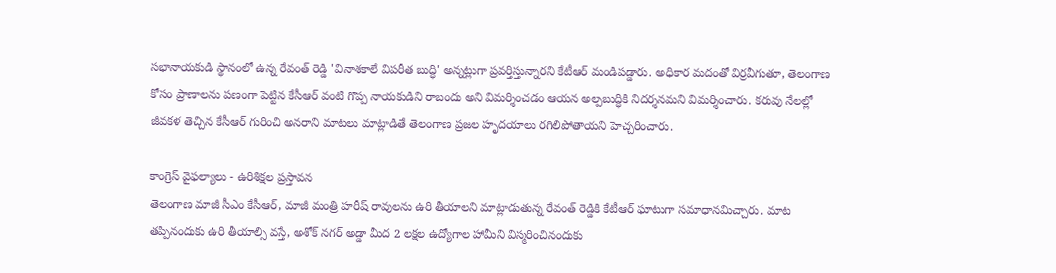సభానాయకుడి స్థానంలో ఉన్న రేవంత్ రెడ్డి 'వినాశకాలే విపరీత బుద్ధి' అన్నట్లుగా ప్రవర్తిస్తున్నారని కేటీఆర్ మండిపడ్డారు. అధికార మదంతో విర్రవీగుతూ, తెలంగాణ కోసం ప్రాణాలను పణంగా పెట్టిన కేసీఆర్ వంటి గొప్ప నాయకుడిని రాబందు అని విమర్శించడం ఆయన అల్పబుద్ధికి నిదర్శనమని విమర్శించారు. కరువు నేలల్లో జీవకళ తెచ్చిన కేసీఆర్ గురించి అనరాని మాటలు మాట్లాడితే తెలంగాణ ప్రజల హృదయాలు రగిలిపోతాయని హెచ్చరించారు.

కాంగ్రెస్ వైఫల్యాలు - ఉరిశిక్షల ప్రస్తావన
తెలంగాణ మాజీ సీఎం కేసీఆర్, మాజీ మంత్రి హరీష్ రావులను ఉరి తీయాలని మాట్లాడుతున్న రేవంత్ రెడ్డికి కేటీఆర్ ఘాటుగా సమాధానమిచ్చారు. మాట తప్పినందుకు ఉరి తీయాల్సి వస్తే, అశోక్ నగర్ అడ్డా మీద 2 లక్షల ఉద్యోగాల హామీని విస్మరించినందుకు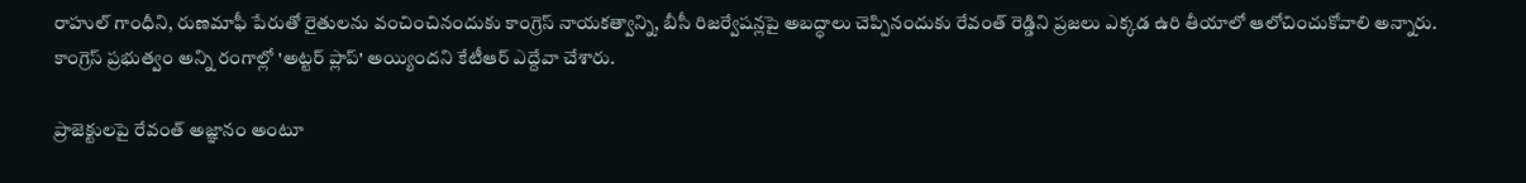రాహుల్ గాంధీని, రుణమాఫీ పేరుతో రైతులను వంచించినందుకు కాంగ్రెస్ నాయకత్వాన్ని, బీసీ రిజర్వేషన్లపై అబద్ధాలు చెప్పినందుకు రేవంత్ రెడ్డిని ప్రజలు ఎక్కడ ఉరి తీయాలో ఆలోచించుకోవాలి అన్నారు. కాంగ్రెస్ ప్రభుత్వం అన్ని రంగాల్లో 'అట్టర్ ప్లాప్' అయ్యిందని కేటీఆర్ ఎద్దేవా చేశారు.

ప్రాజెక్టులపై రేవంత్ అజ్ఞానం అంటూ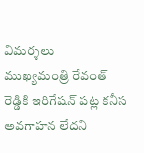విమర్శలు
ముఖ్యమంత్రి రేవంత్ రెడ్డికి ఇరిగేషన్ పట్ల కనీస అవగాహన లేదని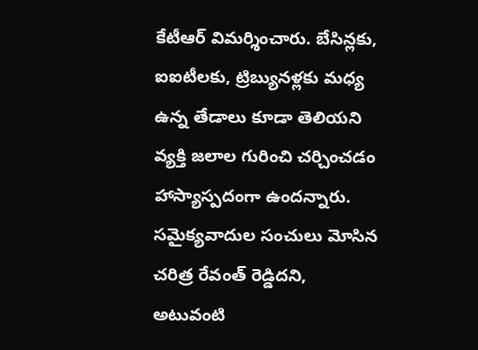కేటీఆర్ విమర్శించారు. బేసిన్లకు, ఐఐటీలకు, ట్రిబ్యునళ్లకు మధ్య ఉన్న తేడాలు కూడా తెలియని వ్యక్తి జలాల గురించి చర్చించడం హాస్యాస్పదంగా ఉందన్నారు. సమైక్యవాదుల సంచులు మోసిన చరిత్ర రేవంత్ రెడ్డిదని, అటువంటి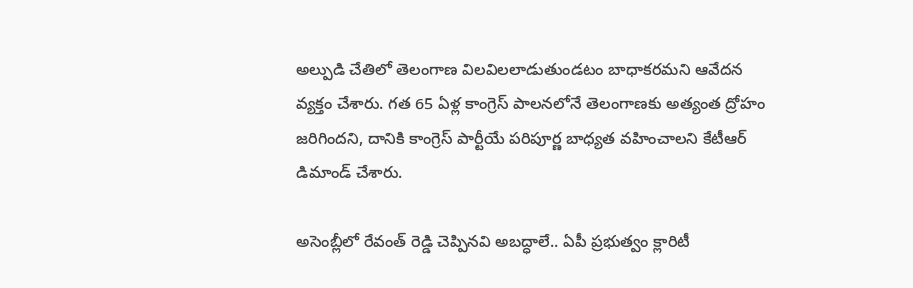అల్పుడి చేతిలో తెలంగాణ విలవిలలాడుతుండటం బాధాకరమని ఆవేదన వ్యక్తం చేశారు. గత 65 ఏళ్ల కాంగ్రెస్ పాలనలోనే తెలంగాణకు అత్యంత ద్రోహం జరిగిందని, దానికి కాంగ్రెస్ పార్టీయే పరిపూర్ణ బాధ్యత వహించాలని కేటీఆర్ డిమాండ్ చేశారు.

అసెంబ్లీలో రేవంత్ రెడ్డి చెప్పినవి అబద్ధాలే.. ఏపీ ప్రభుత్వం క్లారిటీ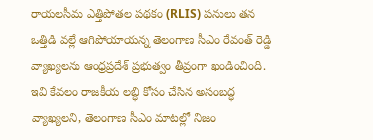రాయలసీమ ఎత్తిపోతల పథకం (RLIS) పనులు తన ఒత్తిడి వల్లే ఆగిపోయాయన్న తెలంగాణ సీఎం రేవంత్ రెడ్డి వ్యాఖ్యలను ఆంధ్రప్రదేశ్ ప్రభుత్వం తీవ్రంగా ఖండించింది. ఇవి కేవలం రాజకీయ లబ్ధి కోసం చేసిన అసంబద్ధ వ్యాఖ్యలని, తెలంగాణ సీఎం మాటల్లో నిజం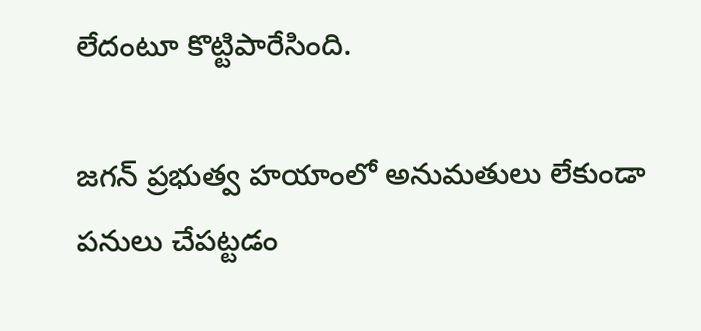లేదంటూ కొట్టిపారేసింది.

జగన్ ప్రభుత్వ హయాంలో అనుమతులు లేకుండా పనులు చేపట్టడం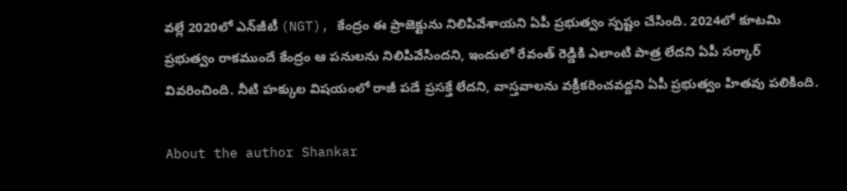వల్లే 2020లో ఎన్‌జీటీ (NGT), కేంద్రం ఈ ప్రాజెక్టును నిలిపివేశాయని ఏపీ ప్రభుత్వం స్పష్టం చేసింది. 2024లో కూటమి ప్రభుత్వం రాకముందే కేంద్రం ఆ పనులను నిలిపివేసిందని, ఇందులో రేవంత్ రెడ్డికి ఎలాంటి పాత్ర లేదని ఏపీ సర్కార్ వివరించింది. నీటి హక్కుల విషయంలో రాజీ పడే ప్రసక్తే లేదని, వాస్తవాలను వక్రీకరించవద్దని ఏపీ ప్రభుత్వం హితవు పలికింది.

About the author Shankar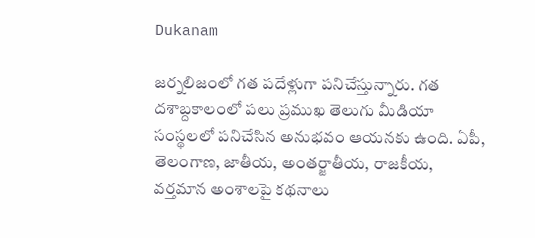Dukanam

జర్నలిజంలో గత పదేళ్లుగా పనిచేస్తున్నారు. గత దశాబ్దకాలంలో పలు ప్రముఖ తెలుగు మీడియా సంస్థలలో పనిచేసిన అనుభవం ఆయనకు ఉంది. ఏపీ, తెలంగాణ, జాతీయ, అంతర్జాతీయ, రాజకీయ, వర్తమాన అంశాలపై కథనాలు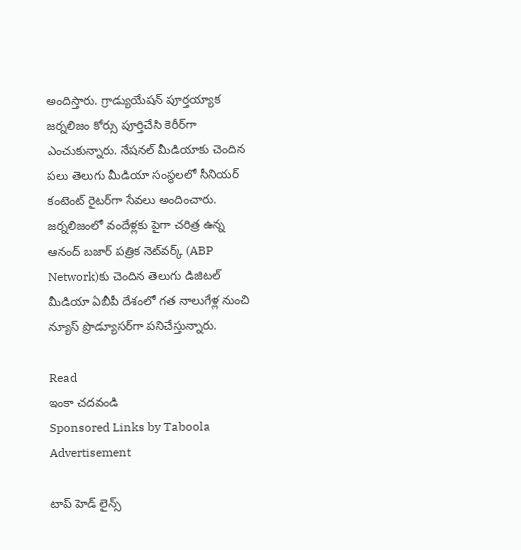అందిస్తారు. గ్రాడ్యుయేషన్ పూర్తయ్యాక జర్నలిజం కోర్సు పూర్తిచేసి కెరీర్‌గా ఎంచుకున్నారు. నేషనల్ మీడియాకు చెందిన పలు తెలుగు మీడియా సంస్థలలో సీనియర్ కంటెంట్ రైటర్‌గా సేవలు అందించారు. జర్నలిజంలో వందేళ్లకు పైగా చరిత్ర ఉన్న ఆనంద్ బజార్ పత్రిక నెట్‌వర్క్ (ABP Network)కు చెందిన తెలుగు డిజిటల్ మీడియా ఏబీపీ దేశంలో గత నాలుగేళ్ల నుంచి న్యూస్ ప్రొడ్యూసర్‌గా పనిచేస్తున్నారు.

Read
ఇంకా చదవండి
Sponsored Links by Taboola
Advertisement

టాప్ హెడ్ లైన్స్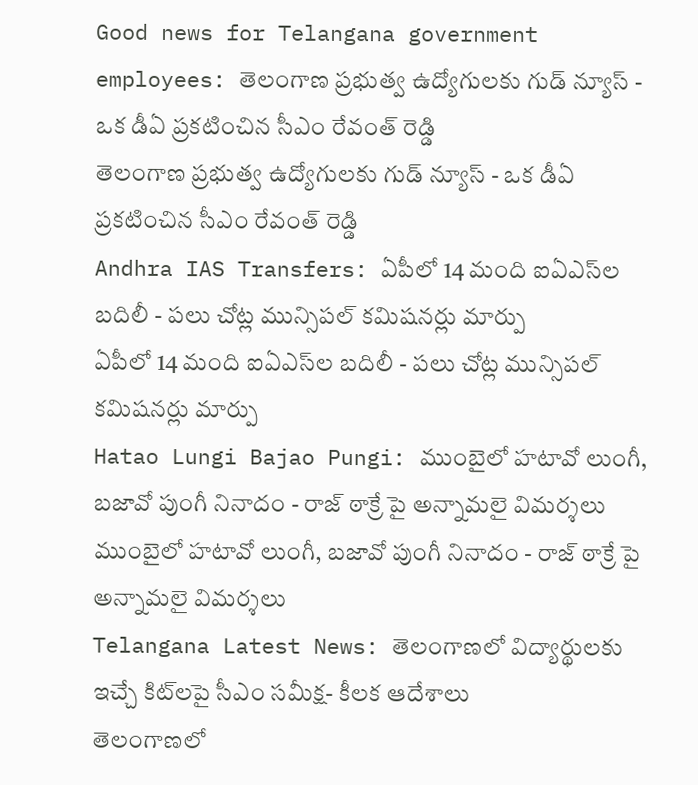Good news for Telangana government employees: తెలంగాణ ప్రభుత్వ ఉద్యోగులకు గుడ్ న్యూస్ - ఒక డీఏ ప్రకటించిన సీఎం రేవంత్ రెడ్డి
తెలంగాణ ప్రభుత్వ ఉద్యోగులకు గుడ్ న్యూస్ - ఒక డీఏ ప్రకటించిన సీఎం రేవంత్ రెడ్డి
Andhra IAS Transfers: ఏపీలో 14 మంది ఐఏఎస్‌ల బదిలీ - పలు చోట్ల మున్సిపల్ కమిషనర్లు మార్పు
ఏపీలో 14 మంది ఐఏఎస్‌ల బదిలీ - పలు చోట్ల మున్సిపల్ కమిషనర్లు మార్పు
Hatao Lungi Bajao Pungi: ముంబైలో హటావో లుంగీ, బజావో పుంగీ నినాదం - రాజ్ ఠాక్రే పై అన్నామలై విమర్శలు
ముంబైలో హటావో లుంగీ, బజావో పుంగీ నినాదం - రాజ్ ఠాక్రే పై అన్నామలై విమర్శలు
Telangana Latest News: తెలంగాణలో విద్యార్థులకు ఇచ్చే కిట్‌లపై సీఎం సమీక్ష- కీలక ఆదేశాలు
తెలంగాణలో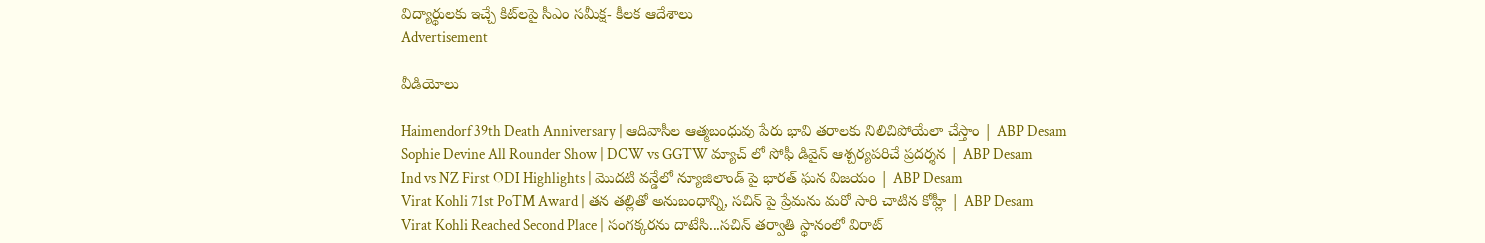విద్యార్థులకు ఇచ్చే కిట్‌లపై సీఎం సమీక్ష- కీలక ఆదేశాలు
Advertisement

వీడియోలు

Haimendorf 39th Death Anniversary | ఆదివాసీల ఆత్మబంధువు పేరు భావి తరాలకు నిలిచిపోయేలా చేస్తాం | ABP Desam
Sophie Devine All Rounder Show | DCW vs GGTW మ్యాచ్ లో సోఫీ డివైన్ ఆశ్చర్యపరిచే ప్రదర్శన | ABP Desam
Ind vs NZ First ODI Highlights | మొదటి వన్డేలో న్యూజిలాండ్ పై భారత్ ఘన విజయం | ABP Desam
Virat Kohli 71st PoTM Award | తన తల్లితో అనుబంధాన్ని, సచిన్ పై ప్రేమను మరో సారి చాటిన కోహ్లీ | ABP Desam
Virat Kohli Reached Second Place | సంగక్కరను దాటేసి...సచిన్ తర్వాతి స్థానంలో విరాట్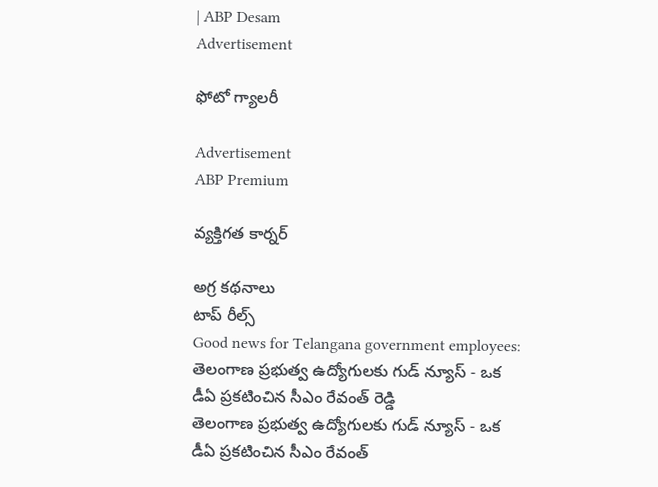| ABP Desam
Advertisement

ఫోటో గ్యాలరీ

Advertisement
ABP Premium

వ్యక్తిగత కార్నర్

అగ్ర కథనాలు
టాప్ రీల్స్
Good news for Telangana government employees: తెలంగాణ ప్రభుత్వ ఉద్యోగులకు గుడ్ న్యూస్ - ఒక డీఏ ప్రకటించిన సీఎం రేవంత్ రెడ్డి
తెలంగాణ ప్రభుత్వ ఉద్యోగులకు గుడ్ న్యూస్ - ఒక డీఏ ప్రకటించిన సీఎం రేవంత్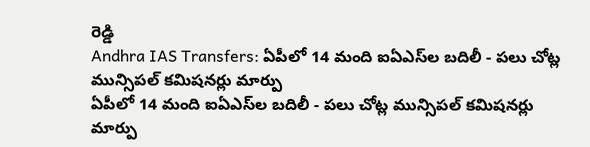రెడ్డి
Andhra IAS Transfers: ఏపీలో 14 మంది ఐఏఎస్‌ల బదిలీ - పలు చోట్ల మున్సిపల్ కమిషనర్లు మార్పు
ఏపీలో 14 మంది ఐఏఎస్‌ల బదిలీ - పలు చోట్ల మున్సిపల్ కమిషనర్లు మార్పు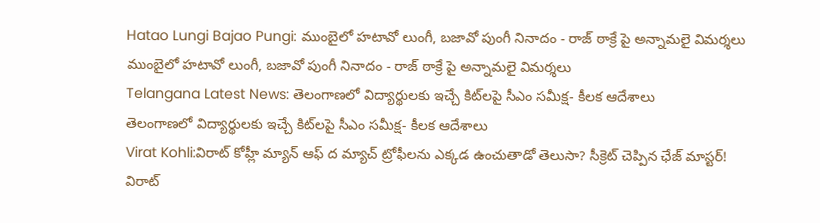Hatao Lungi Bajao Pungi: ముంబైలో హటావో లుంగీ, బజావో పుంగీ నినాదం - రాజ్ ఠాక్రే పై అన్నామలై విమర్శలు
ముంబైలో హటావో లుంగీ, బజావో పుంగీ నినాదం - రాజ్ ఠాక్రే పై అన్నామలై విమర్శలు
Telangana Latest News: తెలంగాణలో విద్యార్థులకు ఇచ్చే కిట్‌లపై సీఎం సమీక్ష- కీలక ఆదేశాలు
తెలంగాణలో విద్యార్థులకు ఇచ్చే కిట్‌లపై సీఎం సమీక్ష- కీలక ఆదేశాలు
Virat Kohli:విరాట్ కోహ్లీ మ్యాన్ ఆఫ్‌ ద మ్యాచ్ ట్రోఫీలను ఎక్కడ ఉంచుతాడో తెలుసా? సీక్రెట్ చెప్పిన ఛేజ్‌ మాస్టర్!
విరాట్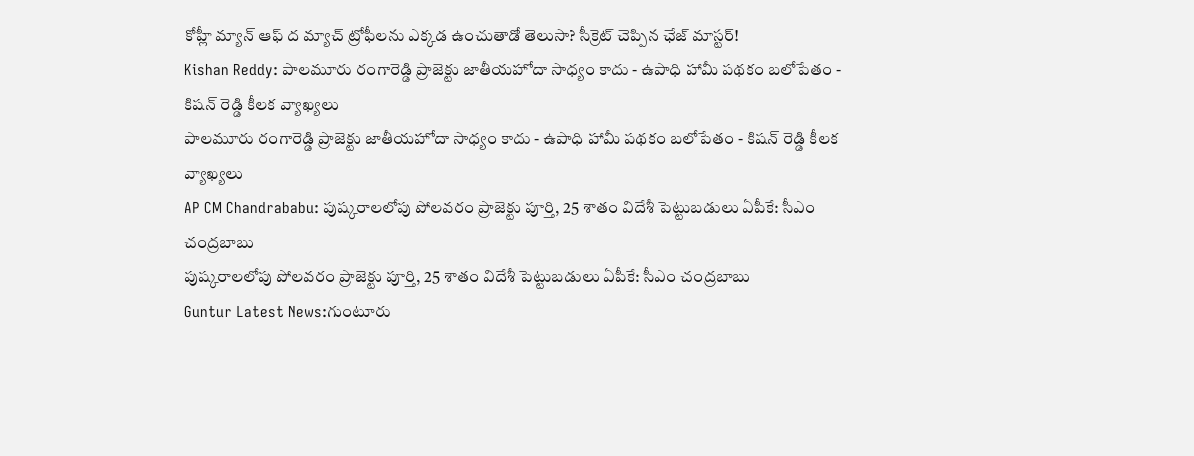కోహ్లీ మ్యాన్ ఆఫ్‌ ద మ్యాచ్ ట్రోఫీలను ఎక్కడ ఉంచుతాడో తెలుసా? సీక్రెట్ చెప్పిన ఛేజ్‌ మాస్టర్!
Kishan Reddy: పాలమూరు రంగారెడ్డి ప్రాజెక్టు జాతీయహోదా సాధ్యం కాదు - ఉపాధి హామీ పథకం బలోపేతం - కిషన్ రెడ్డి కీలక వ్యాఖ్యలు
పాలమూరు రంగారెడ్డి ప్రాజెక్టు జాతీయహోదా సాధ్యం కాదు - ఉపాధి హామీ పథకం బలోపేతం - కిషన్ రెడ్డి కీలక వ్యాఖ్యలు
AP CM Chandrababu: పుష్కరాలలోపు పోలవరం ప్రాజెక్టు పూర్తి, 25 శాతం విదేశీ పెట్టుబడులు ఏపీకే: సీఎం చంద్రబాబు
పుష్కరాలలోపు పోలవరం ప్రాజెక్టు పూర్తి, 25 శాతం విదేశీ పెట్టుబడులు ఏపీకే: సీఎం చంద్రబాబు
Guntur Latest News:గుంటూరు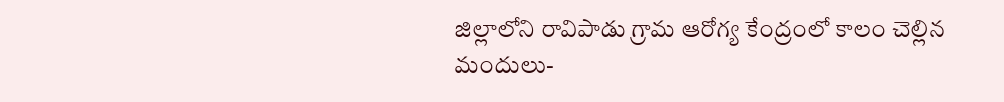జిల్లాలోని రావిపాడు గ్రామ ఆరోగ్య కేంద్రంలో కాలం చెల్లిన మందులు-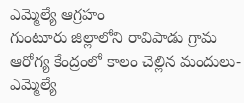ఎమ్మెల్యే ఆగ్రహం
గుంటూరు జిల్లాలోని రావిపాడు గ్రామ ఆరోగ్య కేంద్రంలో కాలం చెల్లిన మందులు- ఎమ్మెల్యే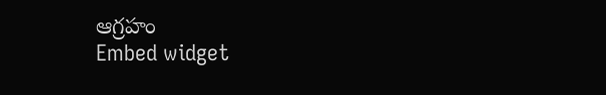ఆగ్రహం
Embed widget